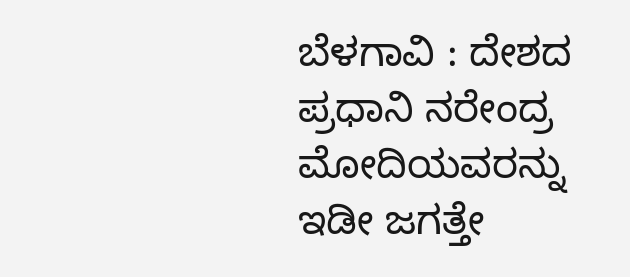ಬೆಳಗಾವಿ : ದೇಶದ ಪ್ರಧಾನಿ ನರೇಂದ್ರ ಮೋದಿಯವರನ್ನು ಇಡೀ ಜಗತ್ತೇ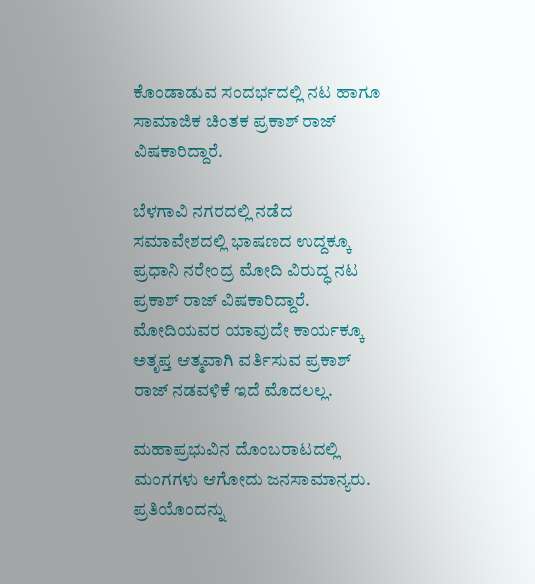ಕೊಂಡಾಡುವ ಸಂದರ್ಭದಲ್ಲಿ ನಟ ಹಾಗೂ ಸಾಮಾಜಿಕ ಚಿಂತಕ ಪ್ರಕಾಶ್ ರಾಜ್ ವಿಷಕಾರಿದ್ದಾರೆ.

ಬೆಳಗಾವಿ ನಗರದಲ್ಲಿ ನಡೆದ ಸಮಾವೇಶದಲ್ಲಿ ಭಾಷಣದ ಉದ್ದಕ್ಕೂ ಪ್ರಧಾನಿ‌ ನರೇಂದ್ರ ಮೋದಿ ವಿರುದ್ಧ ನಟ ಪ್ರಕಾಶ್ ರಾಜ್ ವಿಷಕಾರಿದ್ದಾರೆ‌. ಮೋದಿಯವರ ಯಾವುದೇ ಕಾರ್ಯಕ್ಕೂ ಅತೃಪ್ತ ಆತ್ಮವಾಗಿ ವರ್ತಿಸುವ ಪ್ರಕಾಶ್ ರಾಜ್ ನಡವಳಿಕೆ ಇದೆ ಮೊದಲಲ್ಲ.

ಮಹಾಪ್ರಭುವಿನ ದೊಂಬರಾಟದಲ್ಲಿ ಮಂಗಗಳು ಆಗೋದು ಜನಸಾಮಾನ್ಯರು. ಪ್ರತಿಯೊಂದನ್ನು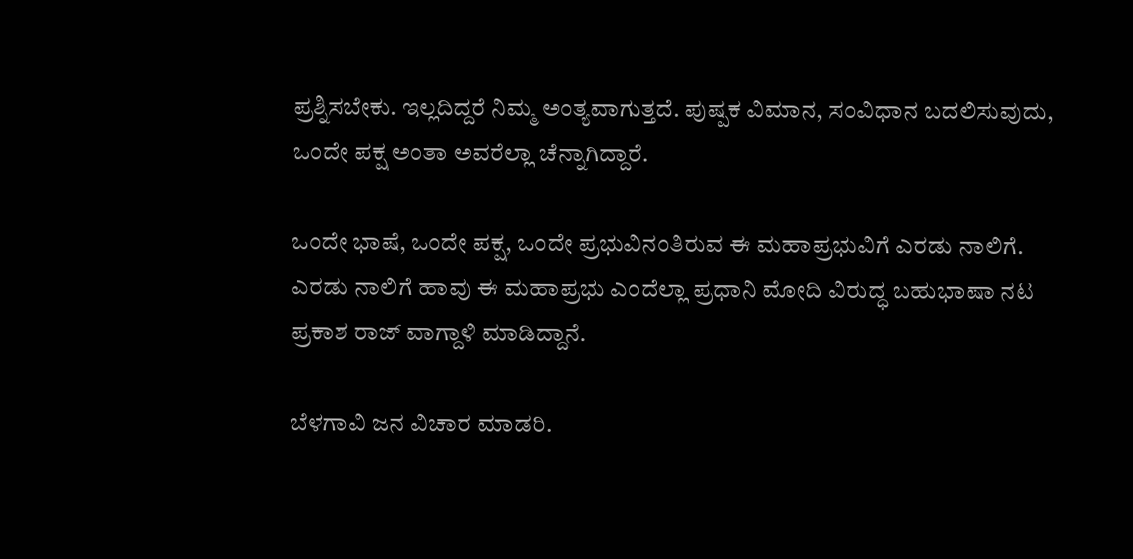ಪ್ರಶ್ನಿಸಬೇಕು. ಇಲ್ಲದಿದ್ದರೆ ನಿಮ್ಮ ಅಂತ್ಯವಾಗುತ್ತದೆ‌. ಪುಷ್ಪಕ ವಿಮಾನ, ಸಂವಿಧಾನ‌ ಬದಲಿಸುವುದು, ಒಂದೇ ಪಕ್ಷ ಅಂತಾ ಅವರೆಲ್ಲಾ ಚೆನ್ನಾಗಿದ್ದಾರೆ.

ಒಂದೇ ಭಾಷೆ, ಒಂದೇ ಪಕ್ಷ, ಒಂದೇ ಪ್ರಭುವಿನಂತಿರುವ ಈ ಮಹಾಪ್ರಭುವಿಗೆ ಎರಡು ನಾಲಿಗೆ. ಎರಡು ನಾಲಿಗೆ ಹಾವು ಈ ಮಹಾಪ್ರಭು ಎಂದೆಲ್ಲಾ ಪ್ರಧಾನಿ‌ ಮೋದಿ ವಿರುದ್ಧ ಬಹುಭಾಷಾ ನಟ ಪ್ರಕಾಶ ರಾಜ್ ವಾಗ್ದಾಳಿ ಮಾಡಿದ್ದಾನೆ.

ಬೆಳಗಾವಿ ಜನ‌ ವಿಚಾರ ಮಾಡರಿ.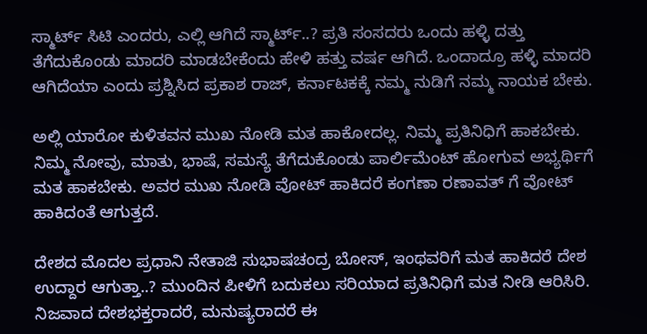ಸ್ಮಾರ್ಟ್ ಸಿಟಿ ಎಂದರು, ಎಲ್ಲಿ ಆಗಿದೆ ಸ್ಮಾರ್ಟ್..? ಪ್ರತಿ ಸಂಸದರು ಒಂದು ಹಳ್ಳಿ ದತ್ತು ತೆಗೆದುಕೊಂಡು ಮಾದರಿ ಮಾಡಬೇಕೆಂದು ಹೇಳಿ ಹತ್ತು ವರ್ಷ ಆಗಿದೆ. ಒಂದಾದ್ರೂ ಹಳ್ಳಿ ಮಾದರಿ ಆಗಿದೆಯಾ ಎಂದು ಪ್ರಶ್ನಿಸಿದ ಪ್ರಕಾಶ ರಾಜ್, ಕರ್ನಾಟಕಕ್ಕೆ ನಮ್ಮ ನುಡಿಗೆ ನಮ್ಮ ನಾಯಕ ಬೇಕು.

ಅಲ್ಲಿ ಯಾರೋ ಕುಳಿತವನ ಮುಖ ನೋಡಿ ಮತ ಹಾಕೋದಲ್ಲ. ನಿಮ್ಮ ಪ್ರತಿನಿಧಿಗೆ ಹಾಕಬೇಕು. ನಿಮ್ಮ ನೋವು, ಮಾತು, ಭಾಷೆ, ಸಮಸ್ಯೆ ತೆಗೆದುಕೊಂಡು ಪಾರ್ಲಿಮೆಂಟ್ ಹೋಗುವ ಅಭ್ಯರ್ಥಿಗೆ ಮತ ಹಾಕಬೇಕು. ಅವರ ಮುಖ ನೋಡಿ ವೋಟ್ ಹಾಕಿದರೆ ಕಂಗಣಾ ರಣಾವತ್ ಗೆ ವೋಟ್ ಹಾಕಿದಂತೆ ಆಗುತ್ತದೆ.

ದೇಶದ ಮೊದಲ ಪ್ರಧಾನಿ ನೇತಾಜಿ ಸುಭಾಷಚಂದ್ರ ಬೋಸ್, ಇಂಥವರಿಗೆ ಮತ ಹಾಕಿದರೆ ದೇಶ ಉದ್ದಾರ ಆಗುತ್ತಾ..? ಮುಂದಿನ ಪೀಳಿಗೆ ಬದುಕಲು ಸರಿಯಾದ ಪ್ರತಿನಿಧಿಗೆ ಮತ ನೀಡಿ ಆರಿಸಿರಿ. ನಿಜವಾದ ದೇಶಭಕ್ತರಾದರೆ, ಮನುಷ್ಯರಾದರೆ ಈ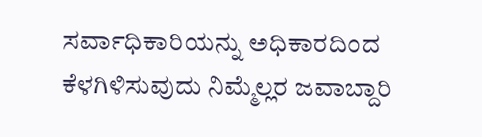ಸರ್ವಾಧಿಕಾರಿಯನ್ನು ಅಧಿಕಾರದಿಂದ ಕೆಳಗಿಳಿಸುವುದು ನಿಮ್ಮೆಲ್ಲರ ಜವಾಬ್ದಾರಿ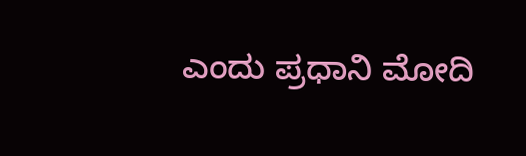ಎಂದು ಪ್ರಧಾನಿ ಮೋದಿ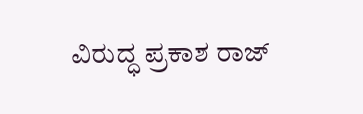ವಿರುದ್ಧ ಪ್ರಕಾಶ ರಾಜ್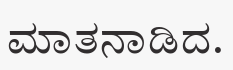ಮಾತನಾಡಿದ.